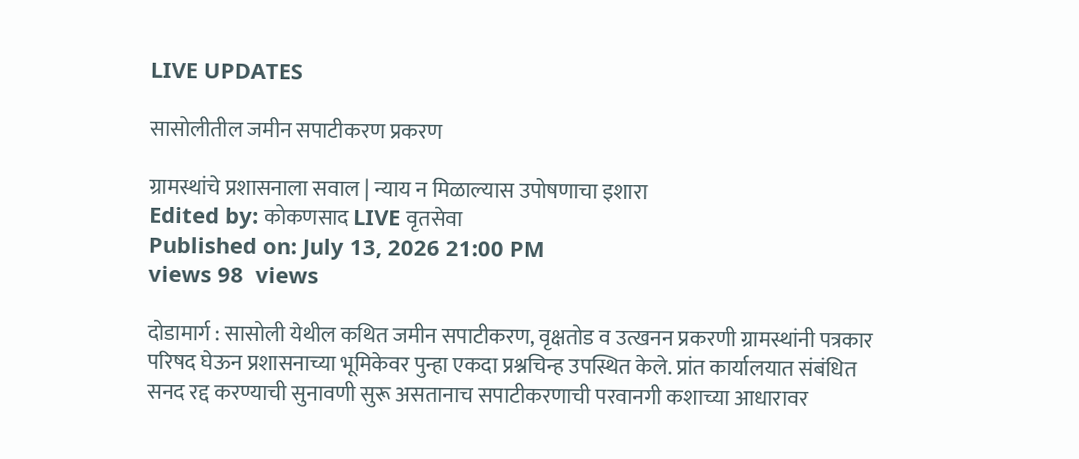LIVE UPDATES

सासोलीतील जमीन सपाटीकरण प्रकरण

ग्रामस्थांचे प्रशासनाला सवाल | न्याय न मिळाल्यास उपोषणाचा इशारा
Edited by: कोकणसाद LIVE वृतसेवा
Published on: July 13, 2026 21:00 PM
views 98  views

दोडामार्ग : सासोली येथील कथित जमीन सपाटीकरण, वृक्षतोड व उत्खनन प्रकरणी ग्रामस्थांनी पत्रकार परिषद घेऊन प्रशासनाच्या भूमिकेवर पुन्हा एकदा प्रश्नचिन्ह उपस्थित केले. प्रांत कार्यालयात संबंधित सनद रद्द करण्याची सुनावणी सुरू असतानाच सपाटीकरणाची परवानगी कशाच्या आधारावर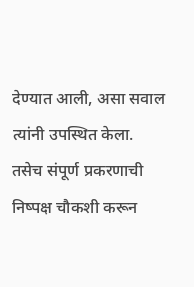देण्यात आली, असा सवाल त्यांनी उपस्थित केला. तसेच संपूर्ण प्रकरणाची निष्पक्ष चौकशी करून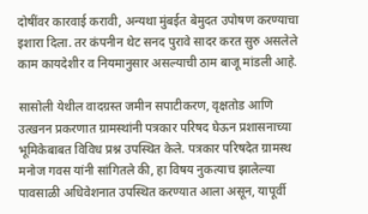दोषींवर कारवाई करावी, अन्यथा मुंबईत बेमुदत उपोषण करण्याचा इशारा दिला. तर कंपनीन थेट सनद पुरावे सादर करत सुरु असलेले काम कायदेशीर व नियमानुसार असल्याची ठाम बाजू मांडली आहे.

सासोली येथील वादग्रस्त जमीन सपाटीकरण, वृक्षतोड आणि उत्खनन प्रकरणात ग्रामस्थांनी पत्रकार परिषद घेऊन प्रशासनाच्या भूमिकेबाबत विविध प्रश्न उपस्थित केले. पत्रकार परिषदेत ग्रामस्थ मनोज गवस यांनी सांगितले की, हा विषय नुकत्याच झालेल्या पावसाळी अधिवेशनात उपस्थित करण्यात आला असून, यापूर्वी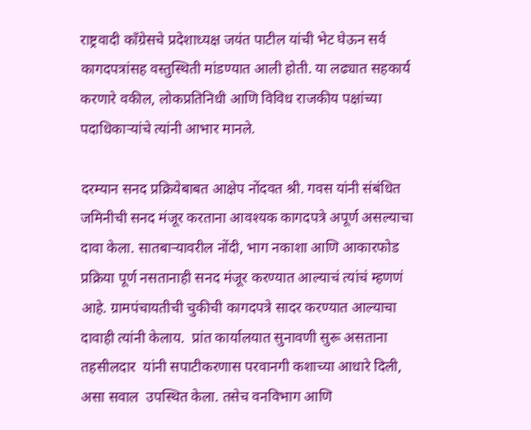राष्ट्रवादी काँग्रेसचे प्रदेशाध्यक्ष जयंत पाटील यांची भेट घेऊन सर्व कागदपत्रांसह वस्तुस्थिती मांडण्यात आली होती. या लढ्यात सहकार्य करणारे वकील, लोकप्रतिनिधी आणि विविध राजकीय पक्षांच्या पदाधिकाऱ्यांचे त्यांनी आभार मानले.

दरम्यान सनद प्रक्रियेबाबत आक्षेप नोंदवत श्री. गवस यांनी संबंधित जमिनीची सनद मंजूर करताना आवश्यक कागदपत्रे अपूर्ण असल्याचा दावा केला. सातबाऱ्यावरील नोंदी, भाग नकाशा आणि आकारफोड प्रक्रिया पूर्ण नसतानाही सनद मंजूर करण्यात आल्याचं त्यांचं म्हणणं आहे. ग्रामपंचायतीची चुकीची कागदपत्रे सादर करण्यात आल्याचा दावाही त्यांनी केलाय.  प्रांत कार्यालयात सुनावणी सुरू असताना तहसीलदार  यांनी सपाटीकरणास परवानगी कशाच्या आधारे दिली, असा सवाल  उपस्थित केला. तसेच वनविभाग आणि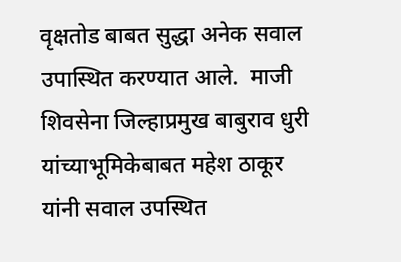वृक्षतोड बाबत सुद्धा अनेक सवाल उपास्थित करण्यात आले.  माजी शिवसेना जिल्हाप्रमुख बाबुराव धुरी यांच्याभूमिकेबाबत महेश ठाकूर यांनी सवाल उपस्थित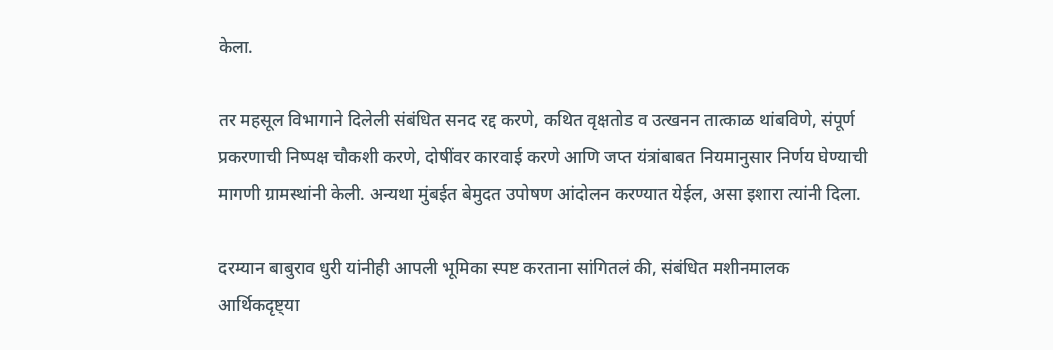केला.

तर महसूल विभागाने दिलेली संबंधित सनद रद्द करणे, कथित वृक्षतोड व उत्खनन तात्काळ थांबविणे, संपूर्ण प्रकरणाची निष्पक्ष चौकशी करणे, दोषींवर कारवाई करणे आणि जप्त यंत्रांबाबत नियमानुसार निर्णय घेण्याची मागणी ग्रामस्थांनी केली. अन्यथा मुंबईत बेमुदत उपोषण आंदोलन करण्यात येईल, असा इशारा त्यांनी दिला.

दरम्यान बाबुराव धुरी यांनीही आपली भूमिका स्पष्ट करताना सांगितलं की, संबंधित मशीनमालक आर्थिकदृष्ट्या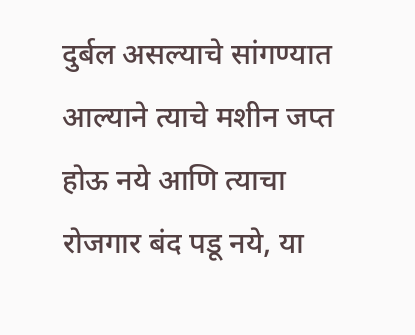दुर्बल असल्याचे सांगण्यात आल्याने त्याचे मशीन जप्त होऊ नये आणि त्याचा रोजगार बंद पडू नये, या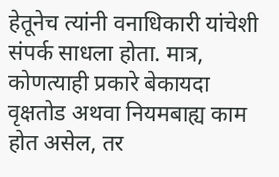हेतूनेच त्यांनी वनाधिकारी यांचेशी संपर्क साधला होता. मात्र,  कोणत्याही प्रकारे बेकायदा वृक्षतोड अथवा नियमबाह्य काम होत असेल, तर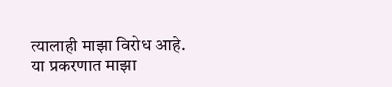त्यालाही माझा विरोध आहे. या प्रकरणात माझा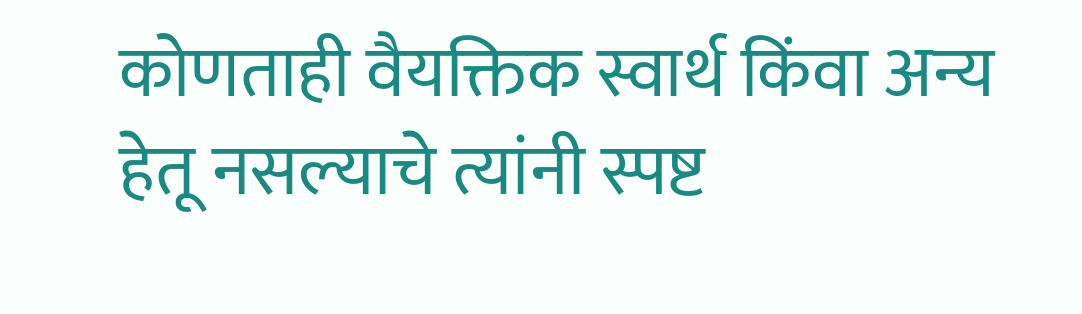कोणताही वैयक्तिक स्वार्थ किंवा अन्य हेतू नसल्याचे त्यांनी स्पष्ट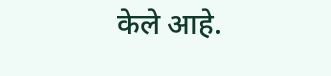केले आहे.